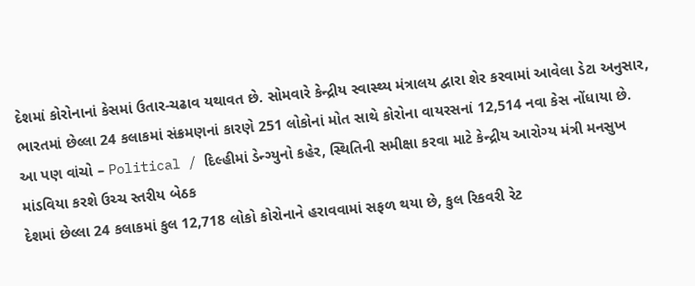દેશમાં કોરોનાનાં કેસમાં ઉતાર-ચઢાવ યથાવત છે. સોમવારે કેન્દ્રીય સ્વાસ્થ્ય મંત્રાલય દ્વારા શેર કરવામાં આવેલા ડેટા અનુસાર, ભારતમાં છેલ્લા 24 કલાકમાં સંક્રમણનાં કારણે 251 લોકોનાં મોત સાથે કોરોના વાયરસનાં 12,514 નવા કેસ નોંધાયા છે.
આ પણ વાંચો – Political / દિલ્હીમાં ડેન્ગ્યુનો કહેર, સ્થિતિની સમીક્ષા કરવા માટે કેન્દ્રીય આરોગ્ય મંત્રી મનસુખ માંડવિયા કરશે ઉચ્ચ સ્તરીય બેઠક
દેશમાં છેલ્લા 24 કલાકમાં કુલ 12,718 લોકો કોરોનાને હરાવવામાં સફળ થયા છે, કુલ રિકવરી રેટ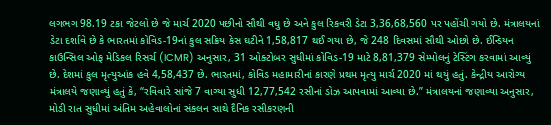લગભગ 98.19 ટકા જેટલો છે જે માર્ચ 2020 પછીનો સૌથી વધુ છે અને કુલ રિકવરી ડેટા 3,36,68,560 પર પહોંચી ગયો છે. મંત્રાલયનાં ડેટા દર્શાવે છે કે ભારતમાં કોવિડ-19નાં કુલ સક્રિય કેસ ઘટીને 1,58,817 થઈ ગયા છે, જે 248 દિવસમાં સૌથી ઓછો છે. ઈન્ડિયન કાઉન્સિલ ઓફ મેડિકલ રિસર્ચ (ICMR) અનુસાર, 31 ઓક્ટોબર સુધીમાં કોવિડ-19 માટે 8,81,379 સેમ્પોલનું ટેસ્ટિંગ કરવામાં આવ્યું છે. દેશમાં કુલ મૃત્યુઆંક હવે 4,58,437 છે. ભારતમાં, કોવિડ મહામારીનાં કારણે પ્રથમ મૃત્યુ માર્ચ 2020 માં થયું હતું. કેન્દ્રીય આરોગ્ય મંત્રાલયે જણાવ્યું હતું કે, “રવિવારે સાંજે 7 વાગ્યા સુધી 12,77,542 રસીનાં ડોઝ આપવામાં આવ્યા છે.” મંત્રાલયનાં જણાવ્યા અનુસાર, મોડી રાત સુધીમાં અંતિમ અહેવાલોનાં સંકલન સાથે દૈનિક રસીકરણની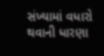સંખ્યામાં વધારો થવાની ધારણા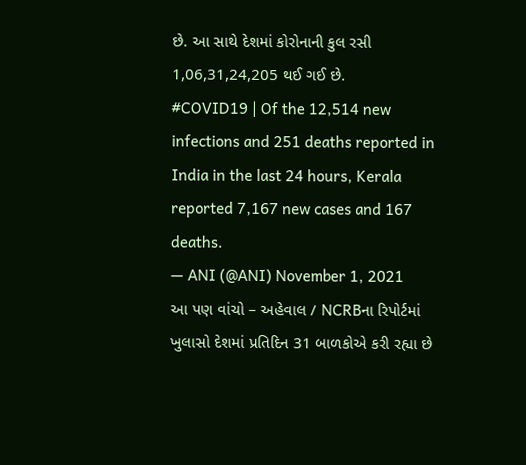છે. આ સાથે દેશમાં કોરોનાની કુલ રસી 1,06,31,24,205 થઈ ગઈ છે.
#COVID19 | Of the 12,514 new infections and 251 deaths reported in India in the last 24 hours, Kerala reported 7,167 new cases and 167 deaths.
— ANI (@ANI) November 1, 2021
આ પણ વાંચો – અહેવાલ / NCRBના રિપોર્ટમાં ખુલાસો દેશમાં પ્રતિદિન 31 બાળકોએ કરી રહ્યા છે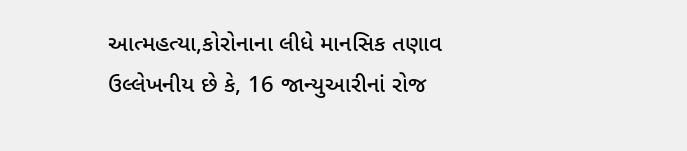આત્મહત્યા,કોરોનાના લીધે માનસિક તણાવ
ઉલ્લેખનીય છે કે, 16 જાન્યુઆરીનાં રોજ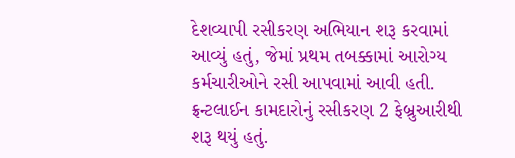દેશવ્યાપી રસીકરણ અભિયાન શરૂ કરવામાં આવ્યું હતું, જેમાં પ્રથમ તબક્કામાં આરોગ્ય કર્મચારીઓને રસી આપવામાં આવી હતી. ફ્રન્ટલાઈન કામદારોનું રસીકરણ 2 ફેબ્રુઆરીથી શરૂ થયું હતું.